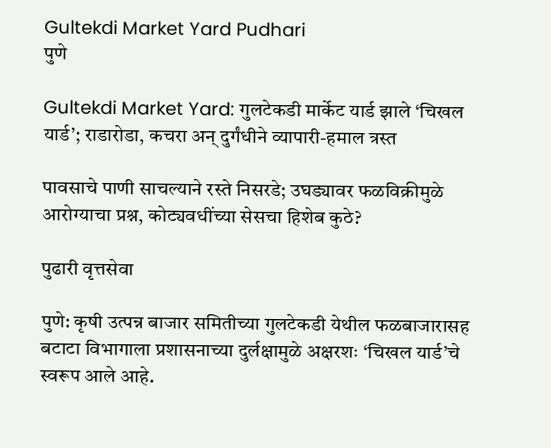Gultekdi Market Yard Pudhari
पुणे

Gultekdi Market Yard: गुलटेकडी मार्केट यार्ड झाले ‘चिखल यार्ड’; राडारोडा, कचरा अन् दुर्गंधीने व्यापारी-हमाल त्रस्त

पावसाचे पाणी साचल्याने रस्ते निसरडे; उघड्यावर फळविक्रीमुळे आरोग्याचा प्रश्न, कोट्यवधींच्या सेसचा हिशेब कुठे?

पुढारी वृत्तसेवा

पुणे: कृषी उत्पन्न बाजार समितीच्या गुलटेकडी येथील फळबाजारासह बटाटा विभागाला प्रशासनाच्या दुर्लक्षामुळे अक्षरशः ‘चिखल यार्ड’चे स्वरूप आले आहे.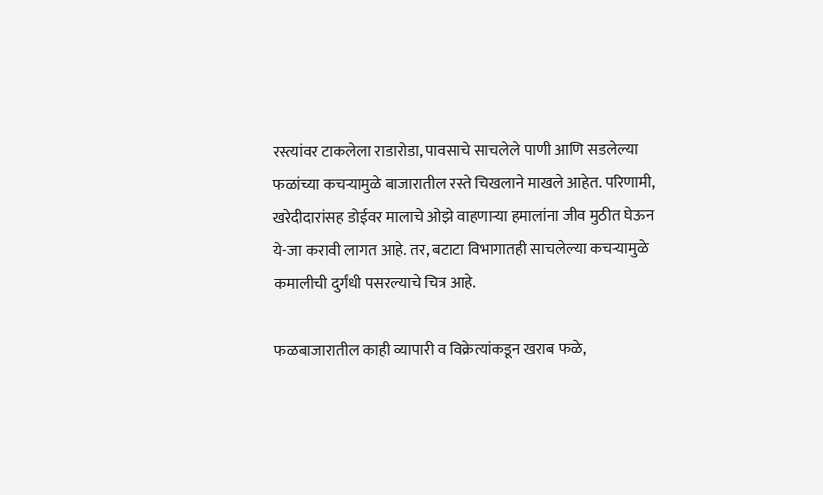रस्त्यांवर टाकलेला राडारोडा, पावसाचे साचलेले पाणी आणि सडलेल्या फळांच्या कचऱ्यामुळे बाजारातील रस्ते चिखलाने माखले आहेत. परिणामी, खरेदीदारांसह डोईवर मालाचे ओझे वाहणाऱ्या हमालांना जीव मुठीत घेऊन ये-जा करावी लागत आहे. तर, बटाटा विभागातही साचलेल्या कचऱ्यामुळे कमालीची दुर्गंधी पसरल्याचे चित्र आहे.

फळबाजारातील काही व्यापारी व विक्रेत्यांकडून खराब फळे,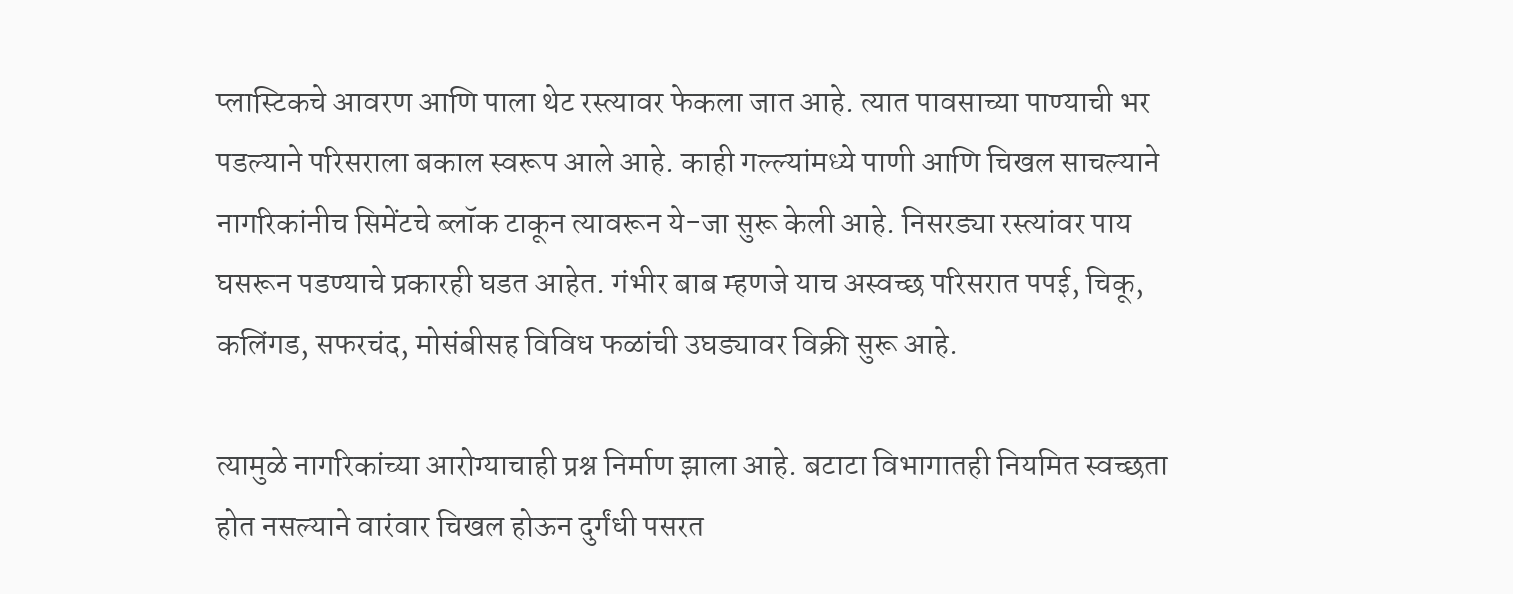प्लास्टिकचे आवरण आणि पाला थेट रस्त्यावर फेकला जात आहे. त्यात पावसाच्या पाण्याची भर पडल्याने परिसराला बकाल स्वरूप आले आहे. काही गल्ल्यांमध्ये पाणी आणि चिखल साचल्याने नागरिकांनीच सिमेंटचे ब्लॉक टाकून त्यावरून ये-जा सुरू केली आहे. निसरड्या रस्त्यांवर पाय घसरून पडण्याचे प्रकारही घडत आहेत. गंभीर बाब म्हणजे याच अस्वच्छ परिसरात पपई, चिकू, कलिंगड, सफरचंद, मोसंबीसह विविध फळांची उघड्यावर विक्री सुरू आहे.

त्यामुळे नागरिकांच्या आरोग्याचाही प्रश्न निर्माण झाला आहे. बटाटा विभागातही नियमित स्वच्छता होत नसल्याने वारंवार चिखल होऊन दुर्गंधी पसरत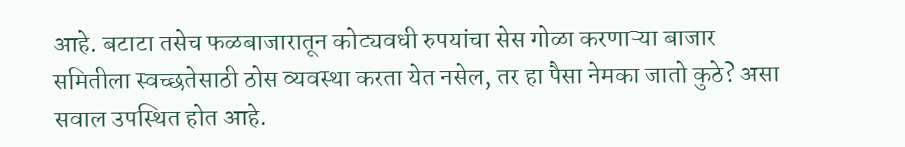आहे. बटाटा तसेच फळबाजारातून कोट्यवधी रुपयांचा सेस गोळा करणाऱ्या बाजार समितीला स्वच्छतेसाठी ठोस व्यवस्था करता येत नसेल, तर हा पैसा नेमका जातो कुठे? असा सवाल उपस्थित होत आहे.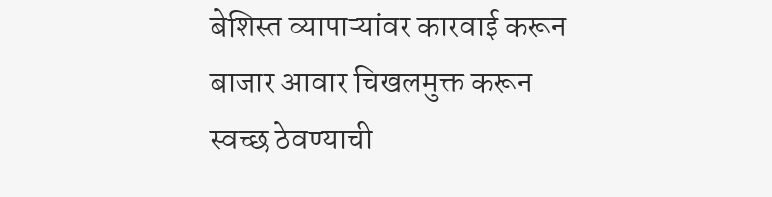बेशिस्त व्यापाऱ्यांवर कारवाई करून बाजार आवार चिखलमुक्त करून स्वच्छ ठेवण्याची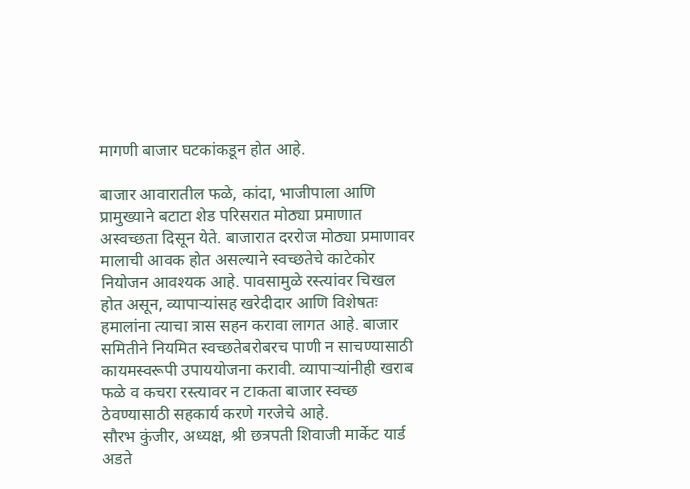मागणी बाजार घटकांकडून होत आहे.

बाजार आवारातील फळे, कांदा, भाजीपाला आणि प्रामुख्याने बटाटा शेड परिसरात मोठ्या प्रमाणात अस्वच्छता दिसून येते. बाजारात दररोज मोठ्या प्रमाणावर मालाची आवक होत असल्याने स्वच्छतेचे काटेकोर नियोजन आवश्यक आहे. पावसामुळे रस्त्यांवर चिखल होत असून, व्यापाऱ्यांसह खरेदीदार आणि विशेषतः हमालांना त्याचा त्रास सहन करावा लागत आहे. बाजार समितीने नियमित स्वच्छतेबरोबरच पाणी न साचण्यासाठी कायमस्वरूपी उपाययोजना करावी. व्यापाऱ्यांनीही खराब फळे व कचरा रस्त्यावर न टाकता बाजार स्वच्छ ठेवण्यासाठी सहकार्य करणे गरजेचे आहे.
सौरभ कुंजीर, अध्यक्ष, श्री छत्रपती शिवाजी मार्केट यार्ड अडते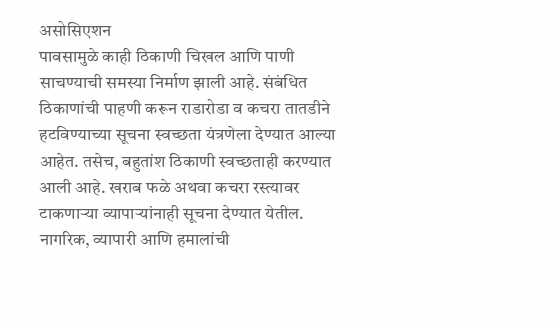असोसिएशन
पावसामुळे काही ठिकाणी चिखल आणि पाणी साचण्याची समस्या निर्माण झाली आहे. संबंधित ठिकाणांची पाहणी करून राडारोडा व कचरा तातडीने हटविण्याच्या सूचना स्वच्छता यंत्रणेला देण्यात आल्या आहेत. तसेच, बहुतांश ठिकाणी स्वच्छताही करण्यात आली आहे. खराब फळे अथवा कचरा रस्त्यावर टाकणाऱ्या व्यापाऱ्यांनाही सूचना देण्यात येतील. नागरिक, व्यापारी आणि हमालांची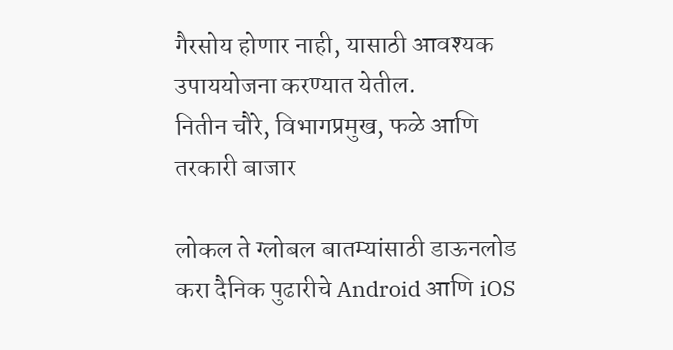गैरसोय होणार नाही, यासाठी आवश्यक उपाययोजना करण्यात येतील.
नितीन चौरे, विभागप्रमुख, फळे आणि तरकारी बाजार

लोकल ते ग्लोबल बातम्यांसाठी डाऊनलोड करा दैनिक पुढारीचे Android आणि iOS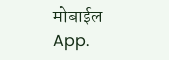मोबाईल App.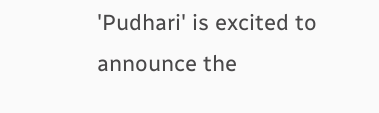'Pudhari' is excited to announce the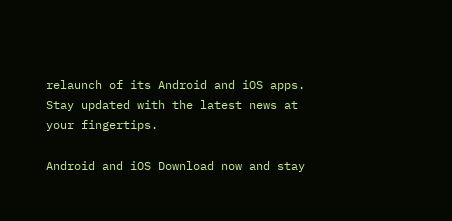relaunch of its Android and iOS apps. Stay updated with the latest news at your fingertips.

Android and iOS Download now and stay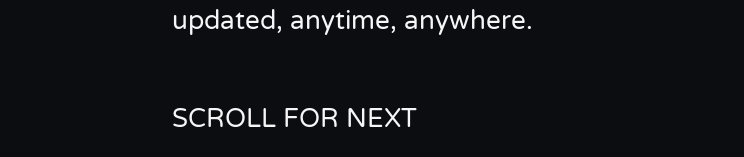updated, anytime, anywhere.

SCROLL FOR NEXT